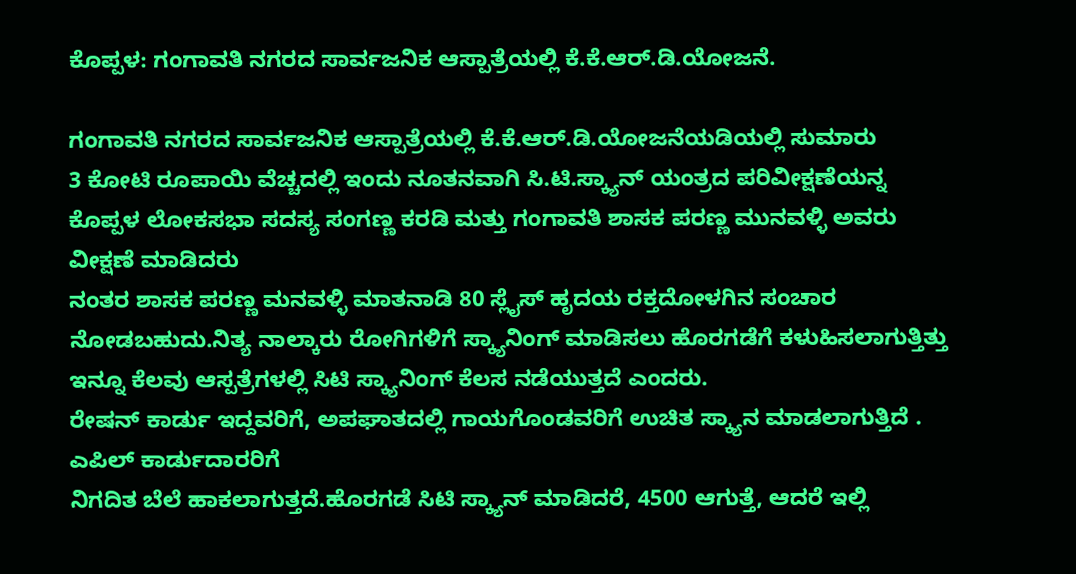ಕೊಪ್ಪಳ: ಗಂಗಾವತಿ ನಗರದ ಸಾರ್ವಜನಿಕ ಆಸ್ಪಾತ್ರೆಯಲ್ಲಿ ಕೆ.ಕೆ.ಆರ್.ಡಿ.ಯೋಜನೆ.

ಗಂಗಾವತಿ ನಗರದ ಸಾರ್ವಜನಿಕ ಆಸ್ಪಾತ್ರೆಯಲ್ಲಿ ಕೆ.ಕೆ.ಆರ್.ಡಿ.ಯೋಜನೆಯಡಿಯಲ್ಲಿ ಸುಮಾರು
3 ಕೋಟಿ ರೂಪಾಯಿ ವೆಚ್ಚದಲ್ಲಿ ಇಂದು ನೂತನವಾಗಿ ಸಿ.ಟಿ.ಸ್ಕ್ಯಾನ್ ಯಂತ್ರದ ಪರಿವೀಕ್ಷಣೆಯನ್ನ ಕೊಪ್ಪಳ ಲೋಕಸಭಾ ಸದಸ್ಯ ಸಂಗಣ್ಣ ಕರಡಿ ಮತ್ತು ಗಂಗಾವತಿ ಶಾಸಕ ಪರಣ್ಣ ಮುನವಳ್ಳಿ ಅವರು ವೀಕ್ಷಣೆ ಮಾಡಿದರು
ನಂತರ ಶಾಸಕ ಪರಣ್ಣ ಮನವಳ್ಳಿ ಮಾತನಾಡಿ 80 ಸ್ಲೈಸ್ ಹೃದಯ ರಕ್ತದೋಳಗಿನ ಸಂಚಾರ ನೋಡಬಹುದು.ನಿತ್ಯ ನಾಲ್ಕಾರು ರೋಗಿಗಳಿಗೆ ಸ್ಕ್ಯಾನಿಂಗ್ ಮಾಡಿಸಲು ಹೊರಗಡೆಗೆ ಕಳುಹಿಸಲಾಗುತ್ತಿತ್ತು ಇನ್ನೂ ಕೆಲವು ಆಸ್ಪತ್ರೆಗಳಲ್ಲಿ ಸಿಟಿ ಸ್ಕ್ಯಾನಿಂಗ್ ಕೆಲಸ ನಡೆಯುತ್ತದೆ ಎಂದರು.
ರೇಷನ್ ಕಾರ್ಡು ಇದ್ದವರಿಗೆ, ಅಪಘಾತದಲ್ಲಿ ಗಾಯಗೊಂಡವರಿಗೆ ಉಚಿತ ಸ್ಕ್ಯಾನ ಮಾಡಲಾಗುತ್ತಿದೆ . ಎಪಿಲ್ ಕಾರ್ಡುದಾರರಿಗೆ
ನಿಗದಿತ ಬೆಲೆ ಹಾಕಲಾಗುತ್ತದೆ.ಹೊರಗಡೆ ಸಿಟಿ ಸ್ಕ್ಯಾನ್ ಮಾಡಿದರೆ, 4500 ಆಗುತ್ತೆ, ಆದರೆ ಇಲ್ಲಿ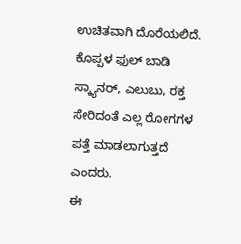ಉಚಿತವಾಗಿ ದೊರೆಯಲಿದೆ. ಕೊಪ್ಪಳ ಫುಲ್ ಬಾಡಿ ಸ್ಕ್ಯಾನರ್, ಎಲುಬು, ರಕ್ತ ಸೇರಿದಂತೆ ಎಲ್ಲ ರೋಗಗಳ ಪತ್ತೆ ಮಾಡಲಾಗುತ್ತದೆ ಎಂದರು.
ಈ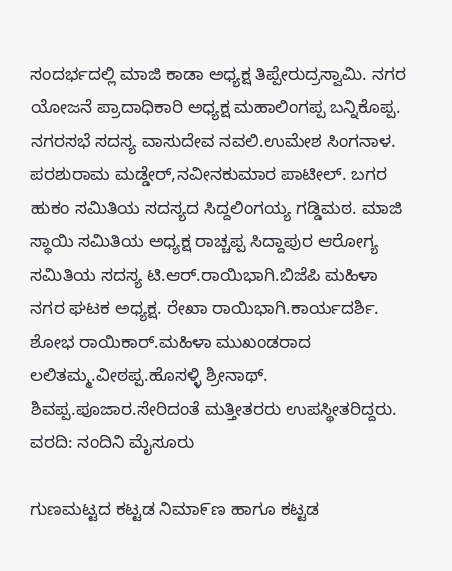ಸಂದರ್ಭದಲ್ಲಿ ಮಾಜಿ ಕಾಡಾ ಅಧ್ಯಕ್ಷ ತಿಪ್ಪೇರುದ್ರಸ್ವಾಮಿ. ನಗರ ಯೋಜನೆ ಪ್ರಾದಾಧಿಕಾರಿ ಅಧ್ಯಕ್ಷ ಮಹಾಲಿಂಗಪ್ಪ ಬನ್ನಿಕೊಪ್ಪ. ನಗರಸಭೆ ಸದಸ್ಯ ವಾಸುದೇವ ನವಲಿ.ಉಮೇಶ ಸಿಂಗನಾಳ.
ಪರಶುರಾಮ ಮಡ್ಡೇರ್,ನವೀನಕುಮಾರ ಪಾಟೀಲ್. ಬಗರ ಹುಕಂ ಸಮಿತಿಯ ಸದಸ್ಯದ ಸಿದ್ದಲಿಂಗಯ್ಯ ಗಡ್ಡಿಮಠ. ಮಾಜಿ ಸ್ಥಾಯಿ ಸಮಿತಿಯ ಅಧ್ಯಕ್ಷ ರಾಚ್ಚಪ್ಪ ಸಿದ್ದಾಪುರ ಆರೋಗ್ಯ ಸಮಿತಿಯ ಸದಸ್ಯ ಟಿ.ಆರ್.ರಾಯಿಭಾಗಿ.ಬಿಜೆಪಿ ಮಹಿಳಾ ನಗರ ಘಟಕ ಅಧ್ಯಕ್ಷ. ರೇಖಾ ರಾಯಿಭಾಗಿ.ಕಾರ್ಯದರ್ಶಿ.
ಶೋಭ ರಾಯಿಕಾರ್.ಮಹಿಳಾ ಮುಖಂಡರಾದ ಲಲಿತಮ್ಮ.ವೀಠಪ್ಪ.ಹೊಸಳ್ಳಿ ಶ್ರೀನಾಥ್. ಶಿವಪ್ಪ.ಪೂಜಾರ.ಸೇರಿದಂತೆ ಮತ್ತೀತರರು ಉಪಸ್ಥೀತರಿದ್ದರು.
ವರದಿ: ನಂದಿನಿ ಮೈಸೂರು

ಗುಣಮಟ್ಟದ ಕಟ್ಟಡ ನಿಮಾ೯ಣ ಹಾಗೂ ಕಟ್ಟಡ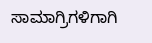ಸಾಮಾಗ್ರಿಗಳಿಗಾಗಿ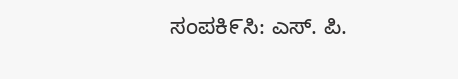ಸಂಪಕಿ೯ಸಿ: ಎಸ್. ಪಿ.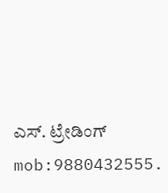ಎಸ್. ಟ್ರೇಡಿಂಗ್ mob:9880432555.